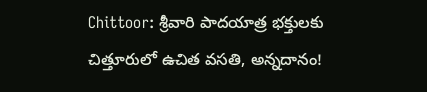Chittoor: శ్రీవారి పాదయాత్ర భక్తులకు చిత్తూరులో ఉచిత వసతి, అన్నదానం!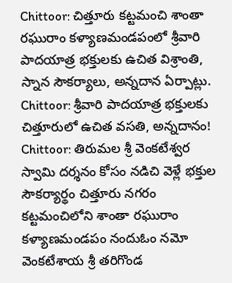Chittoor: చిత్తూరు కట్టమంచి శాంతా రఘురాం కళ్యాణమండపంలో శ్రీవారి పాదయాత్ర భక్తులకు ఉచిత విశ్రాంతి, స్నాన సౌకర్యాలు, అన్నదాన ఏర్పాట్లు.
Chittoor: శ్రీవారి పాదయాత్ర భక్తులకు చిత్తూరులో ఉచిత వసతి, అన్నదానం!
Chittoor: తిరుమల శ్రీ వెంకటేశ్వర స్వామి దర్శనం కోసం నడిచి వెళ్లే భక్తుల సౌకర్యార్థం చిత్తూరు నగరం కట్టమంచిలోని శాంతా రఘురాం కళ్యాణమండపం నందుఓం నమో వెంకటేశాయ శ్రీ తరిగొండ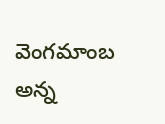వెంగమాంబ అన్న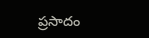ప్రసాదం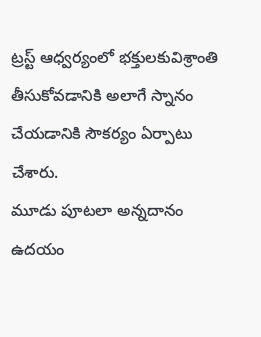ట్రస్ట్ ఆధ్వర్యంలో భక్తులకువిశ్రాంతి తీసుకోవడానికి అలాగే స్నానం చేయడానికి సౌకర్యం ఏర్పాటు చేశారు.
మూడు పూటలా అన్నదానం ఉదయం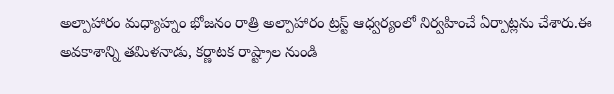అల్పాహారం మధ్యాహ్నం భోజనం రాత్రి అల్పాహారం ట్రస్ట్ ఆధ్వర్యంలో నిర్వహించే ఏర్పాట్లను చేశారు.ఈ అవకాశాన్ని తమిళనాడు, కర్ణాటక రాష్ట్రాల నుండి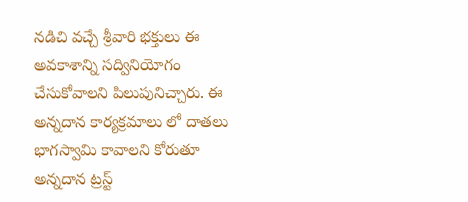నడిచి వచ్చే శ్రీవారి భక్తులు ఈ అవకాశాన్ని సద్వినియోగం చేసుకోవాలని పిలుపునిచ్చారు. ఈ అన్నదాన కార్యక్రమాలు లో దాతలు భాగస్వామి కావాలని కోరుతూ అన్నదాన ట్రస్ట్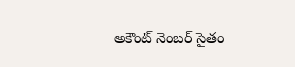అకౌంట్ నెంబర్ సైతం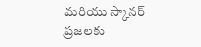మరియు స్కానర్ ప్రజలకు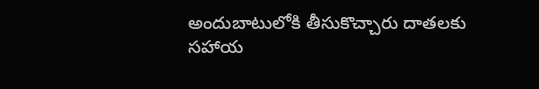అందుబాటులోకి తీసుకొచ్చారు దాతలకు సహాయ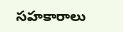సహకారాలు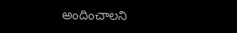అందించాలని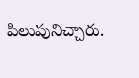పిలుపునిచ్చారు.